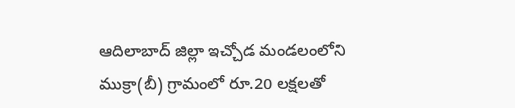ఆదిలాబాద్ జిల్లా ఇచ్చోడ మండలంలోని ముక్రా(బీ) గ్రామంలో రూ.20 లక్షలతో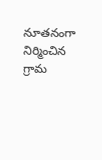నూతనంగా నిర్మించిన గ్రామ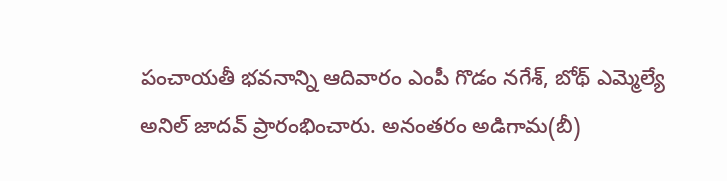పంచాయతీ భవనాన్ని ఆదివారం ఎంపీ గొడం నగేశ్, బోథ్ ఎమ్మెల్యే అనిల్ జాదవ్ ప్రారంభించారు. అనంతరం అడిగామ(బీ)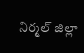నిర్మల్ జిల్లా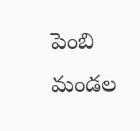పెంబి మండల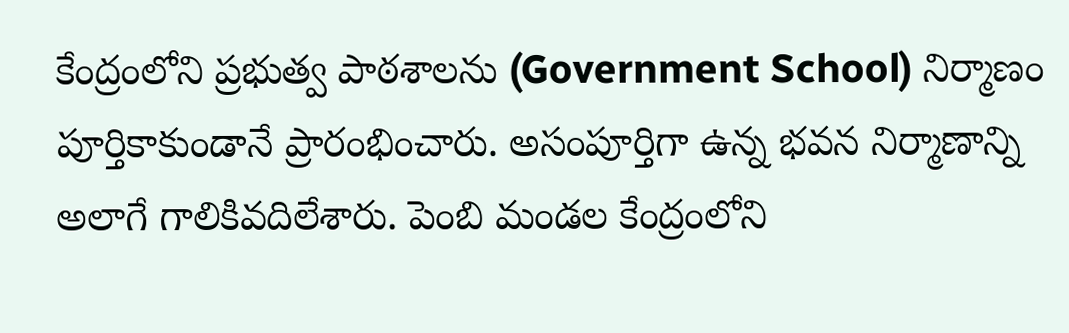కేంద్రంలోని ప్రభుత్వ పాఠశాలను (Government School) నిర్మాణం పూర్తికాకుండానే ప్రారంభించారు. అసంపూర్తిగా ఉన్న భవన నిర్మాణాన్ని అలాగే గాలికివదిలేశారు. పెంబి మండల కేంద్రంలోని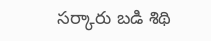సర్కారు బడి శిథి